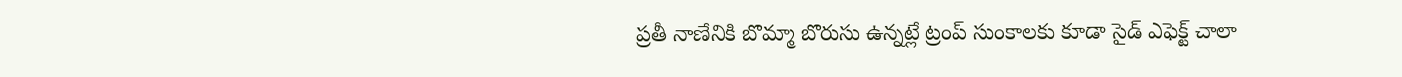ప్రతీ నాణేనికి బొమ్మా బొరుసు ఉన్నట్లే ట్రంప్ సుంకాలకు కూడా సైడ్ ఎఫెక్ట్ చాలా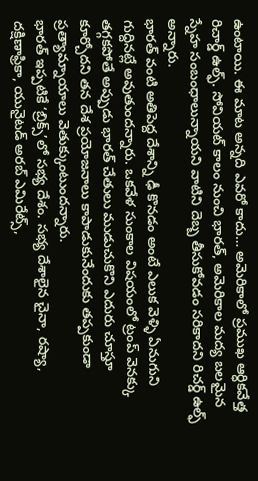ఉంటాయి. ఈ మాట అన్నది ఎవరో కాదు… అమెరికాలో ప్రముఖ ఆర్ధికవేత్త రిచార్డ్ ఉల్ఫ్. సోవియట్ కాలం నుంచి భారత్, అమెరికాల మద్య బలమైన స్నేహ సంబంధాలున్నాయని వాటిని దెబ్బ తీసుకోవడం సరికాదని రిచర్డ్ ఉల్ఫ్ అన్నారు.
భారత్ వంటి అతిపెద్ద దేశాన్ని ఢీ కొనడం అంటే ఎలుక వెళ్ళి ఏనుగుని గుద్దినట్లే అవుతుందన్నారు. ఒకవేళ సుంకాల విషయంలో ట్రంప్ వెనక్కు తగ్గకపోతే అప్పుడు భారత్ చేతులు ముడుచుకొని ఎదురు చూస్తూ కూర్చోదని తన దేశ ప్రయోజనాలు కాపాడుకునేందుకు తప్పకుండా ప్రత్యామ్నాయాలు వెతుక్కుంటుందన్నారు.
భారత్ ఇప్పటికే ‘బ్రిక్స్’లో సభ్య దేశం. సభ్య దేశాలైన చైనా, రష్యా, దక్షిణాఫ్రికా, యునైటడ్ అరబ్ ఎమిరేట్స్,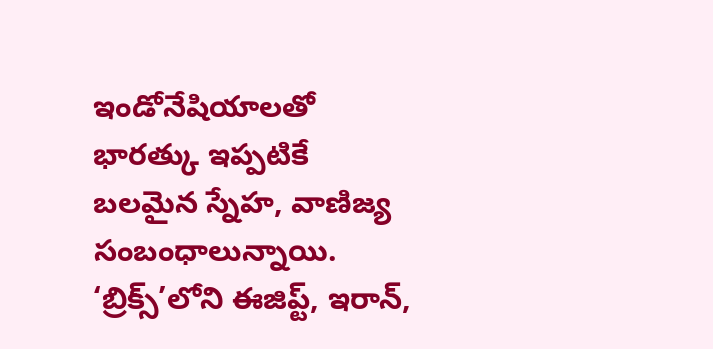ఇండోనేషియాలతో భారత్కు ఇప్పటికే బలమైన స్నేహ, వాణిజ్య సంబంధాలున్నాయి. ‘బ్రిక్స్’లోని ఈజిప్ట్, ఇరాన్,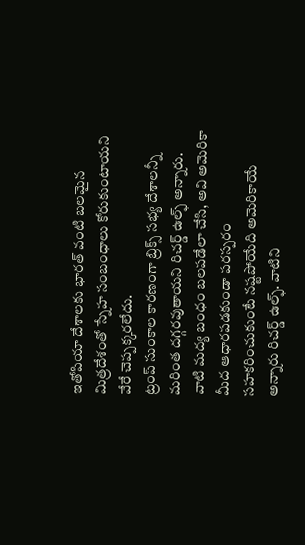ఇతోపియా దేశాలకు భారత్ వంటి బలమైన మిత్రదేశంతో స్నేహ సంబంధాలు కోరుకుంటాయని వేరే చెప్పక్కరలేదు.
ట్రంప్ సుంకాల కారణంగా బ్రిక్స్ సభ్య దేశాలన్నీ మరింత దగ్గరవుతాయని రిచర్డ్ ఉల్ఫ్ అన్నారు. వాటి మద్య బంధం బలపడేలా చేసి, అవి అమెరికా మీద ఆధారపడకుండా పరస్పరం సహకరించుకుంటే నష్టపోయేది అమెరికాయే అన్నారు రిచర్డ్ ఉల్ఫ్. వాటిని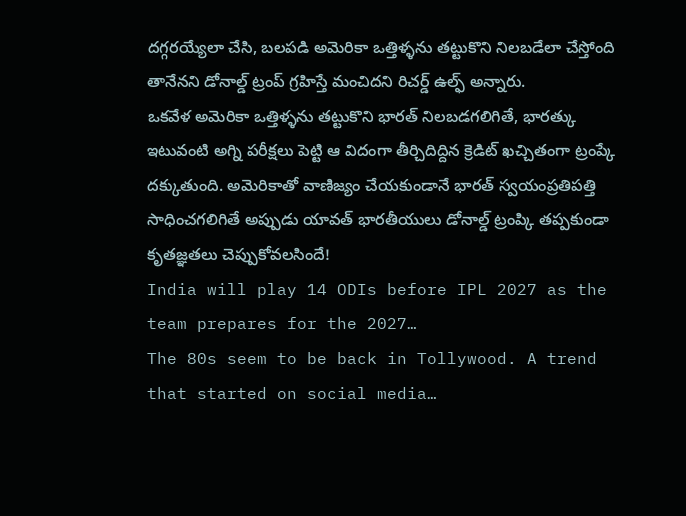దగ్గరయ్యేలా చేసి, బలపడి అమెరికా ఒత్తిళ్ళను తట్టుకొని నిలబడేలా చేస్తోంది తానేనని డోనాల్డ్ ట్రంప్ గ్రహిస్తే మంచిదని రిచర్డ్ ఉల్ఫ్ అన్నారు.
ఒకవేళ అమెరికా ఒత్తిళ్ళను తట్టుకొని భారత్ నిలబడగలిగితే, భారత్కు ఇటువంటి అగ్ని పరీక్షలు పెట్టి ఆ విదంగా తీర్చిదిద్దిన క్రెడిట్ ఖచ్చితంగా ట్రంప్కే దక్కుతుంది. అమెరికాతో వాణిజ్యం చేయకుండానే భారత్ స్వయంప్రతిపత్తి సాధించగలిగితే అప్పుడు యావత్ భారతీయులు డోనాల్డ్ ట్రంప్కి తప్పకుండా కృతజ్ఞతలు చెప్పుకోవలసిందే!
India will play 14 ODIs before IPL 2027 as the team prepares for the 2027…
The 80s seem to be back in Tollywood. A trend that started on social media…